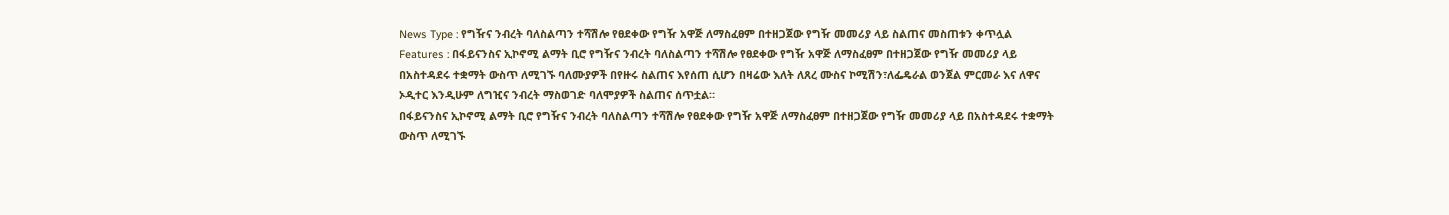News Type : የግዥና ንብረት ባለስልጣን ተሻሽሎ የፀደቀው የግዥ አዋጅ ለማስፈፀም በተዘጋጀው የግዥ መመሪያ ላይ ስልጠና መስጠቱን ቀጥሏል
Features : በፋይናንስና ኢኮኖሚ ልማት ቢሮ የግዥና ንብረት ባለስልጣን ተሻሽሎ የፀደቀው የግዥ አዋጅ ለማስፈፀም በተዘጋጀው የግዥ መመሪያ ላይ በአስተዳደሩ ተቋማት ውስጥ ለሚገኙ ባለሙያዎች በየዙሩ ስልጠና እየሰጠ ሲሆን በዛሬው እለት ለጸረ ሙስና ኮሚሽን፣ለፌዴራል ወንጀል ምርመራ እና ለዋና ኦዲተር እንዲሁም ለግዢና ንብረት ማስወገድ ባለሞያዎች ስልጠና ሰጥቷል።
በፋይናንስና ኢኮኖሚ ልማት ቢሮ የግዥና ንብረት ባለስልጣን ተሻሽሎ የፀደቀው የግዥ አዋጅ ለማስፈፀም በተዘጋጀው የግዥ መመሪያ ላይ በአስተዳደሩ ተቋማት ውስጥ ለሚገኙ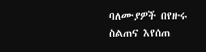ባለሙያዎች በየዙሩ ስልጠና እየሰጠ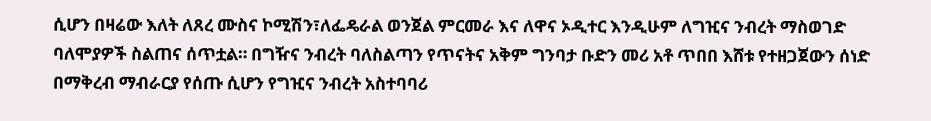ሲሆን በዛሬው እለት ለጸረ ሙስና ኮሚሽን፣ለፌዴራል ወንጀል ምርመራ እና ለዋና ኦዲተር እንዲሁም ለግዢና ንብረት ማስወገድ ባለሞያዎች ስልጠና ሰጥቷል። በግዥና ንብረት ባለስልጣን የጥናትና አቅም ግንባታ ቡድን መሪ አቶ ጥበበ እሸቱ የተዘጋጀውን ሰነድ በማቅረብ ማብራርያ የሰጡ ሲሆን የግዢና ንብረት አስተባባሪ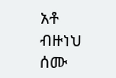አቶ ብዙነህ ሰሙ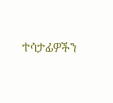ተሳታፊዎችን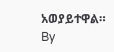አወያይተዋል።
By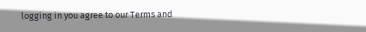logging in you agree to our Terms and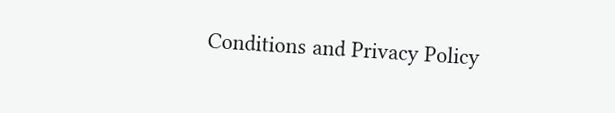Conditions and Privacy Policy